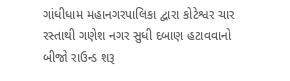ગાંધીધામ મહાનગરપાલિકા દ્વારા કોટેશ્વર ચાર રસ્તાથી ગણેશ નગર સુધી દબાણ હટાવવાનો બીજો રાઉન્ડ શરૂ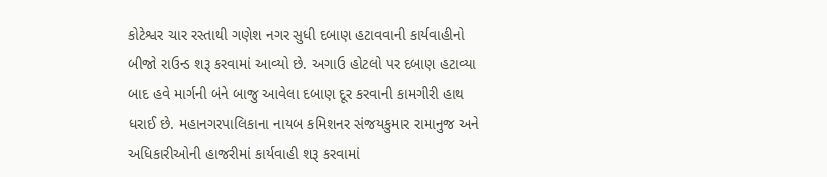કોટેશ્વર ચાર રસ્તાથી ગણેશ નગર સુધી દબાણ હટાવવાની કાર્યવાહીનો બીજો રાઉન્ડ શરૂ કરવામાં આવ્યો છે. અગાઉ હોટલો પર દબાણ હટાવ્યા બાદ હવે માર્ગની બંને બાજુ આવેલા દબાણ દૂર કરવાની કામગીરી હાથ ધરાઈ છે. મહાનગરપાલિકાના નાયબ કમિશનર સંજયકુમાર રામાનુજ અને અધિકારીઓની હાજરીમાં કાર્યવાહી શરૂ કરવામાં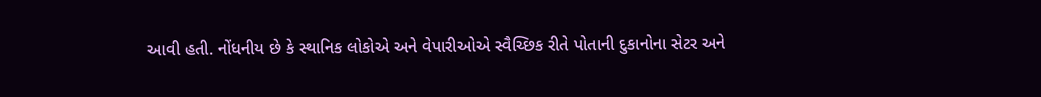આવી હતી. નોંધનીય છે કે સ્થાનિક લોકોએ અને વેપારીઓએ સ્વૈચ્છિક રીતે પોતાની દુકાનોના સેટર અને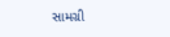સામગ્રી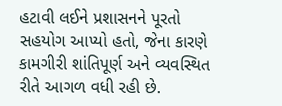હટાવી લઈને પ્રશાસનને પૂરતો સહયોગ આપ્યો હતો, જેના કારણે કામગીરી શાંતિપૂર્ણ અને વ્યવસ્થિત રીતે આગળ વધી રહી છે.